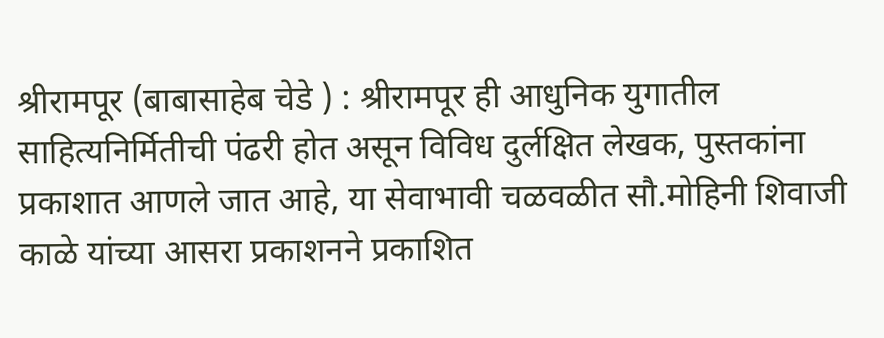श्रीरामपूर (बाबासाहेब चेडे ) : श्रीरामपूर ही आधुनिक युगातील साहित्यनिर्मितीची पंढरी होत असून विविध दुर्लक्षित लेखक, पुस्तकांना प्रकाशात आणले जात आहे, या सेवाभावी चळवळीत सौ.मोहिनी शिवाजी काळे यांच्या आसरा प्रकाशनने प्रकाशित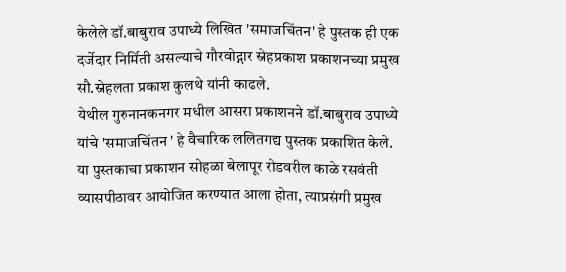केलेले डॉ.बाबुराव उपाध्ये लिखित 'समाजचिंतन' हे पुस्तक ही एक दर्जेदार निर्मिती असल्याचे गौरवोद्गार स्नेहप्रकाश प्रकाशनच्या प्रमुख सौ.स्नेहलता प्रकाश कुलथे यांनी काढले.
येथील गुरुनानकनगर मधील आसरा प्रकाशनने डॉ.बाबुराव उपाध्ये यांचे 'समाजचिंतन ' हे वैचारिक ललितगद्य पुस्तक प्रकाशित केले. या पुस्तकाचा प्रकाशन सोहळा बेलापूर रोडवरील काळे रसवंती व्यासपीठावर आयोजित करण्यात आला होता, त्याप्रसंगी प्रमुख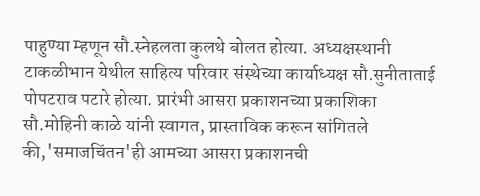पाहुण्या म्हणून सौ.स्नेहलता कुलथे बोलत होत्या. अध्यक्षस्थानी टाकळीभान येथील साहित्य परिवार संस्थेच्या कार्याध्यक्ष सौ.सुनीताताई पोपटराव पटारे होत्या. प्रारंभी आसरा प्रकाशनच्या प्रकाशिका सौ.मोहिनी काळे यांनी स्वागत, प्रास्ताविक करून सांगितले की,'समाजचिंतन'ही आमच्या आसरा प्रकाशनची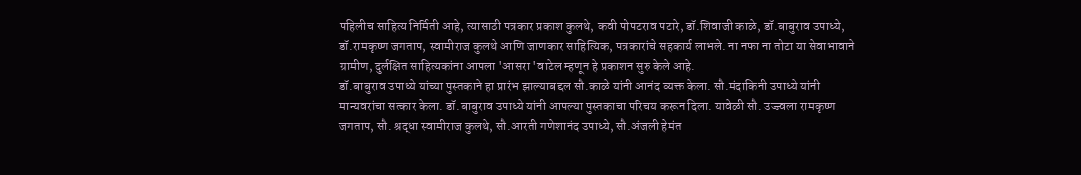पहिलीच साहित्य निर्मिती आहे, त्यासाठी पत्रकार प्रकाश कुलथे, कवी पोपटराव पटारे, डॉ.शिवाजी काळे, डॉ.बाबुराव उपाध्ये, डॉ.रामकृष्ण जगताप, स्वामीराज कुलथे आणि जाणकार साहित्यिक, पत्रकारांचे सहकार्य लाभले. ना नफा ना तोटा या सेवाभावाने ग्रामीण, दुर्लक्षित साहित्यकांना आपला 'आसरा 'वाटेल म्हणून हे प्रकाशन सुरु केले आहे.
डॉ.बाबुराव उपाध्ये यांच्या पुस्तकाने हा प्रारंभ झाल्याबद्दल सौ.काळे यांनी आनंद व्यक्त केला. सौ.मंदाकिनी उपाध्ये यांनी मान्यवरांचा सत्कार केला. डॉ.बाबुराव उपाध्ये यांनी आपल्या पुस्तकाचा परिचय करून दिला. यावेळी सौ. उज्ज्वला रामकृष्ण जगताप, सौ. श्रद्धा स्वामीराज कुलथे, सौ.आरती गणेशानंद उपाध्ये, सौ.अंजली हेमंत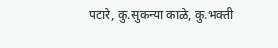पटारे, कु.सुकन्या काळे, कु.भक्ती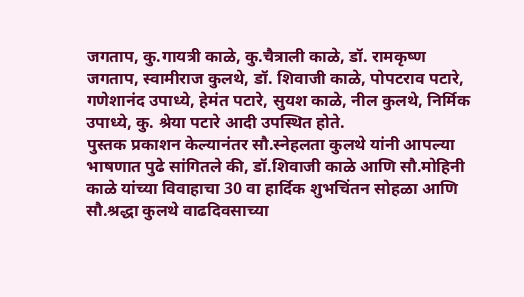जगताप, कु.गायत्री काळे, कु.चैत्राली काळे, डॉ. रामकृष्ण जगताप, स्वामीराज कुलथे, डॉ. शिवाजी काळे, पोपटराव पटारे, गणेशानंद उपाध्ये, हेमंत पटारे, सुयश काळे, नील कुलथे, निर्मिक उपाध्ये, कु. श्रेया पटारे आदी उपस्थित होते.
पुस्तक प्रकाशन केल्यानंतर सौ.स्नेहलता कुलथे यांनी आपल्या भाषणात पुढे सांगितले की, डॉ.शिवाजी काळे आणि सौ.मोहिनी काळे यांच्या विवाहाचा 30 वा हार्दिक शुभचिंतन सोहळा आणि सौ.श्रद्धा कुलथे वाढदिवसाच्या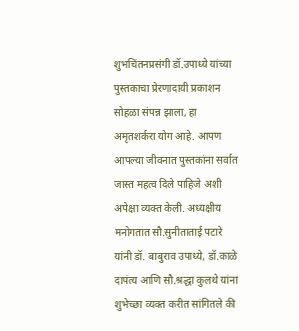शुभचिंतनप्रसंगी डॉ.उपाध्ये यांच्या पुस्तकाचा प्रेरणादायी प्रकाशन सोहळा संपन्न झाला, हा अमृतशर्करा योग आहे. आपण आपल्या जीवनात पुस्तकांना सर्वात जास्त महत्व दिले पाहिजे अशी अपेक्षा व्यक्त केली. अध्यक्षीय मनोगतात सौ.सुनीताताई पटारे यांनी डॉ. बाबुराव उपाध्ये, डॉ.काळे दापंत्य आणि सौ.श्रद्धा कुलथे यांना शुभेच्छा व्यक्त करीत सांगितले की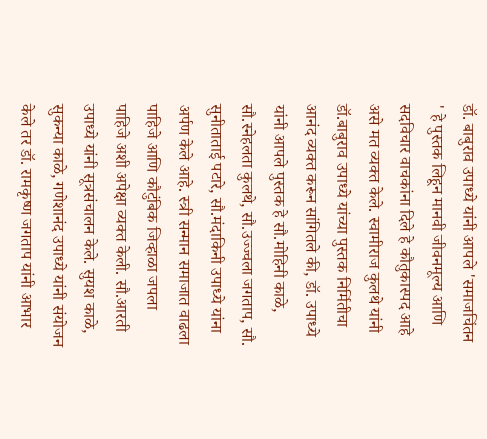डॉ. बाबुराव उपाध्ये यांनी आपले 'समाजचिंतन ' हे पुस्तक लिहून मानवी जीवनमूल्य आणि सदविचार वाचकांना दिले हे कौतुकास्पद आहे असे मत व्यक्त केले. स्वामीराज कुलथे यांनी डॉ.बाबुराव उपाध्ये यांच्या पुस्तक निर्मितीचा आनंद व्यक्त करून सांगितले की, डॉ. उपाध्ये यांनी आपले पुस्तक हे सौ.मोहिनी काळे, सौ.स्नेहलता कुलथे, सौ.उज्ज्वला जगताप, सौ. सुनीताताई पटारे, सौ.मंदाकिनी उपाध्ये यांना अर्पण केले आहे. स्त्री सन्मान समाजात वाढला पाहिजे आणि कौटुंबिक जिव्हाळा जपला पाहिजे अशी अपेक्षा व्यक्त केली. सौ.आरती उपाध्ये यांनी सूत्रसंचालन केले. सुयश काळे, सुकन्या काळे, गणेशानंद उपाध्ये यांनी संयोजन केले तर डॉ. रामकृष्ण जगताप यांनी आभार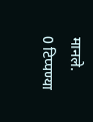मानले.
0 टिप्पण्या